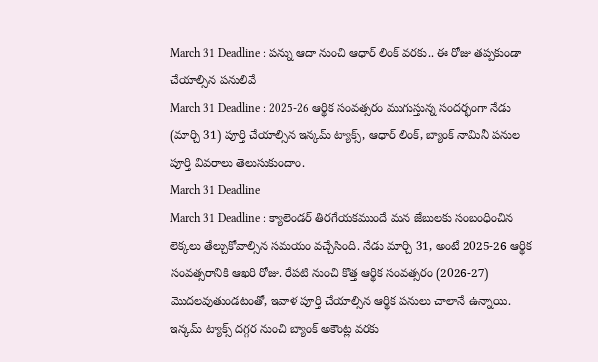March 31 Deadline : పన్ను ఆదా నుంచి ఆధార్ లింక్ వరకు.. ఈ రోజు తప్పకుండా చేయాల్సిన పనులివే
March 31 Deadline : 2025-26 ఆర్థిక సంవత్సరం ముగుస్తున్న సందర్భంగా నేడు (మార్చి 31) పూర్తి చేయాల్సిన ఇన్కమ్ ట్యాక్స్, ఆధార్ లింక్, బ్యాంక్ నామినీ పనుల పూర్తి వివరాలు తెలుసుకుందాం.
March 31 Deadline
March 31 Deadline : క్యాలెండర్ తిరగేయకముందే మన జేబులకు సంబంధించిన లెక్కలు తేల్చుకోవాల్సిన సమయం వచ్చేసింది. నేడు మార్చి 31, అంటే 2025-26 ఆర్థిక సంవత్సరానికి ఆఖరి రోజు. రేపటి నుంచి కొత్త ఆర్థిక సంవత్సరం (2026-27) మొదలవుతుండటంతో, ఇవాళ పూర్తి చేయాల్సిన ఆర్థిక పనులు చాలానే ఉన్నాయి. ఇన్కమ్ ట్యాక్స్ దగ్గర నుంచి బ్యాంక్ అకౌంట్ల వరకు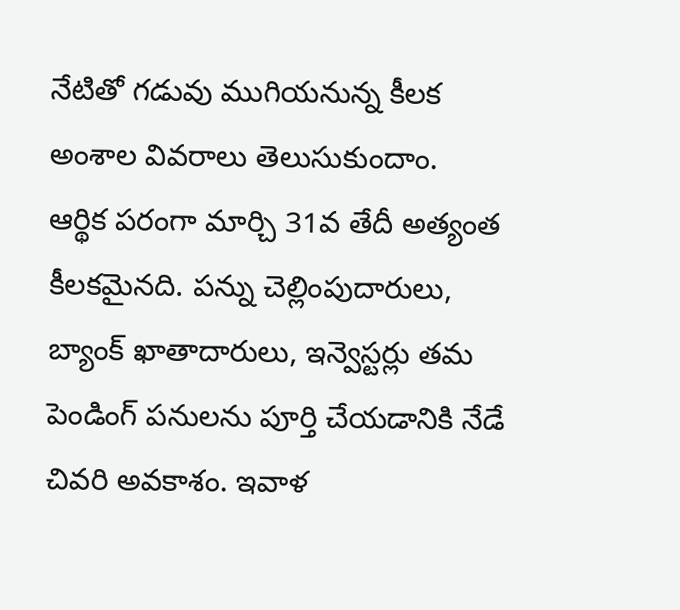నేటితో గడువు ముగియనున్న కీలక అంశాల వివరాలు తెలుసుకుందాం.
ఆర్థిక పరంగా మార్చి 31వ తేదీ అత్యంత కీలకమైనది. పన్ను చెల్లింపుదారులు, బ్యాంక్ ఖాతాదారులు, ఇన్వెస్టర్లు తమ పెండింగ్ పనులను పూర్తి చేయడానికి నేడే చివరి అవకాశం. ఇవాళ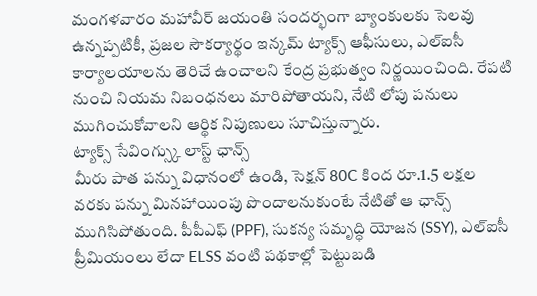మంగళవారం మహావీర్ జయంతి సందర్భంగా బ్యాంకులకు సెలవు ఉన్నప్పటికీ, ప్రజల సౌకర్యార్థం ఇన్కమ్ ట్యాక్స్ ఆఫీసులు, ఎల్ఐసీ కార్యాలయాలను తెరిచే ఉంచాలని కేంద్ర ప్రభుత్వం నిర్ణయించింది. రేపటి నుంచి నియమ నిబంధనలు మారిపోతాయని, నేటి లోపు పనులు ముగించుకోవాలని ఆర్థిక నిపుణులు సూచిస్తున్నారు.
ట్యాక్స్ సేవింగ్స్కు లాస్ట్ ఛాన్స్
మీరు పాత పన్ను విధానంలో ఉండి, సెక్షన్ 80C కింద రూ.1.5 లక్షల వరకు పన్ను మినహాయింపు పొందాలనుకుంటే నేటితో ఆ ఛాన్స్ ముగిసిపోతుంది. పీపీఎఫ్ (PPF), సుకన్య సమృద్ధి యోజన (SSY), ఎల్ఐసీ ప్రీమియంలు లేదా ELSS వంటి పథకాల్లో పెట్టుబడి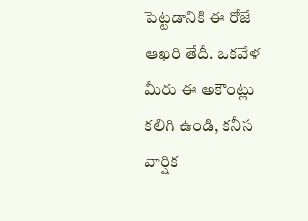పెట్టడానికి ఈ రోజే ఆఖరి తేదీ. ఒకవేళ మీరు ఈ అకౌంట్లు కలిగి ఉండి, కనీస వార్షిక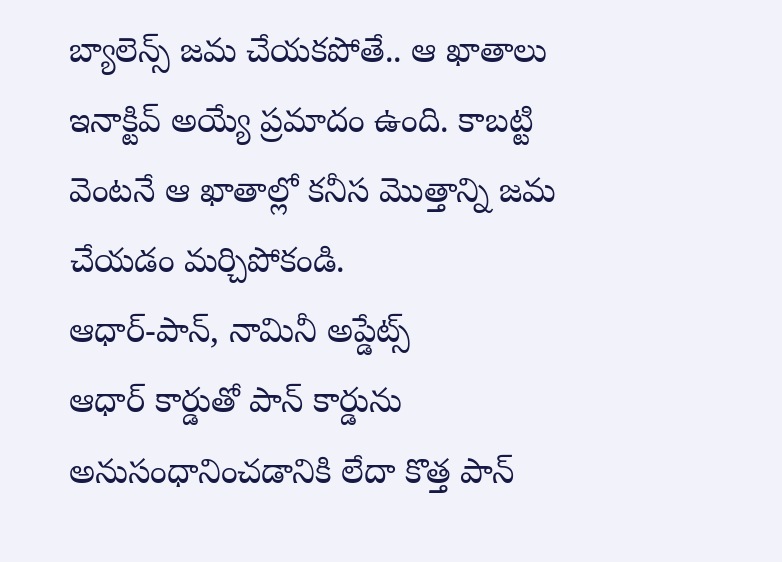బ్యాలెన్స్ జమ చేయకపోతే.. ఆ ఖాతాలు ఇనాక్టివ్ అయ్యే ప్రమాదం ఉంది. కాబట్టి వెంటనే ఆ ఖాతాల్లో కనీస మొత్తాన్ని జమ చేయడం మర్చిపోకండి.
ఆధార్-పాన్, నామినీ అప్డేట్స్
ఆధార్ కార్డుతో పాన్ కార్డును అనుసంధానించడానికి లేదా కొత్త పాన్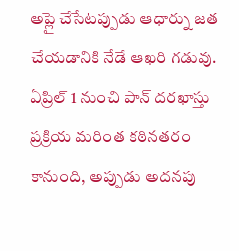అప్లై చేసేటప్పుడు ఆధార్ను జత చేయడానికి నేడే ఆఖరి గడువు. ఏప్రిల్ 1 నుంచి పాన్ దరఖాస్తు ప్రక్రియ మరింత కఠినతరం కానుంది, అప్పుడు అదనపు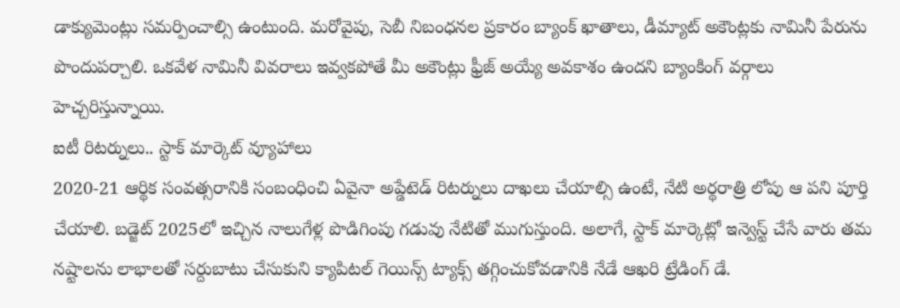డాక్యుమెంట్లు సమర్పించాల్సి ఉంటుంది. మరోవైపు, సెబీ నిబంధనల ప్రకారం బ్యాంక్ ఖాతాలు, డీమ్యాట్ అకౌంట్లకు నామినీ పేరును పొందుపర్చాలి. ఒకవేళ నామినీ వివరాలు ఇవ్వకపోతే మీ అకౌంట్లు ఫ్రీజ్ అయ్యే అవకాశం ఉందని బ్యాంకింగ్ వర్గాలు హెచ్చరిస్తున్నాయి.
ఐటీ రిటర్నులు.. స్టాక్ మార్కెట్ వ్యూహాలు
2020-21 ఆర్థిక సంవత్సరానికి సంబంధించి ఏవైనా అప్డేటెడ్ రిటర్నులు దాఖలు చేయాల్సి ఉంటే, నేటి అర్థరాత్రి లోపు ఆ పని పూర్తి చేయాలి. బడ్జెట్ 2025లో ఇచ్చిన నాలుగేళ్ల పొడిగింపు గడువు నేటితో ముగుస్తుంది. అలాగే, స్టాక్ మార్కెట్లో ఇన్వెస్ట్ చేసే వారు తమ నష్టాలను లాభాలతో సర్దుబాటు చేసుకుని క్యాపిటల్ గెయిన్స్ ట్యాక్స్ తగ్గించుకోవడానికి నేడే ఆఖరి ట్రేడింగ్ డే.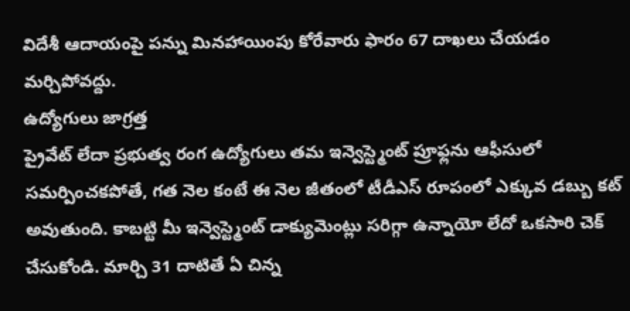విదేశీ ఆదాయంపై పన్ను మినహాయింపు కోరేవారు ఫారం 67 దాఖలు చేయడం మర్చిపోవద్దు.
ఉద్యోగులు జాగ్రత్త
ప్రైవేట్ లేదా ప్రభుత్వ రంగ ఉద్యోగులు తమ ఇన్వెస్ట్మెంట్ ప్రూఫ్లను ఆఫీసులో సమర్పించకపోతే, గత నెల కంటే ఈ నెల జీతంలో టీడీఎస్ రూపంలో ఎక్కువ డబ్బు కట్ అవుతుంది. కాబట్టి మీ ఇన్వెస్ట్మెంట్ డాక్యుమెంట్లు సరిగ్గా ఉన్నాయో లేదో ఒకసారి చెక్ చేసుకోండి. మార్చి 31 దాటితే ఏ చిన్న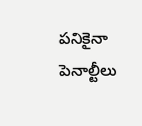పనికైనా పెనాల్టీలు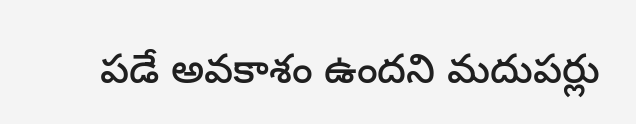పడే అవకాశం ఉందని మదుపర్లు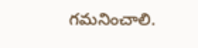గమనించాలి.